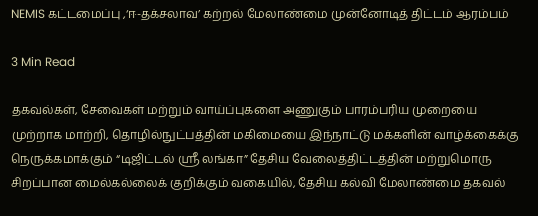NEMIS கட்டமைப்பு ,‘ஈ-தக்சலாவ’ கற்றல் மேலாண்மை முன்னோடித் திட்டம் ஆரம்பம்

3 Min Read

தகவல்கள், சேவைகள் மற்றும் வாய்ப்புகளை அணுகும் பாரம்பரிய முறையை முற்றாக மாற்றி, தொழில்நுட்பத்தின் மகிமையை இந்நாட்டு மக்களின் வாழ்க்கைக்கு நெருக்கமாக்கும் “டிஜிட்டல் ஸ்ரீ லங்கா” தேசிய வேலைத்திட்டத்தின் மற்றுமொரு சிறப்பான மைல்கல்லைக் குறிக்கும் வகையில், தேசிய கல்வி மேலாண்மை தகவல்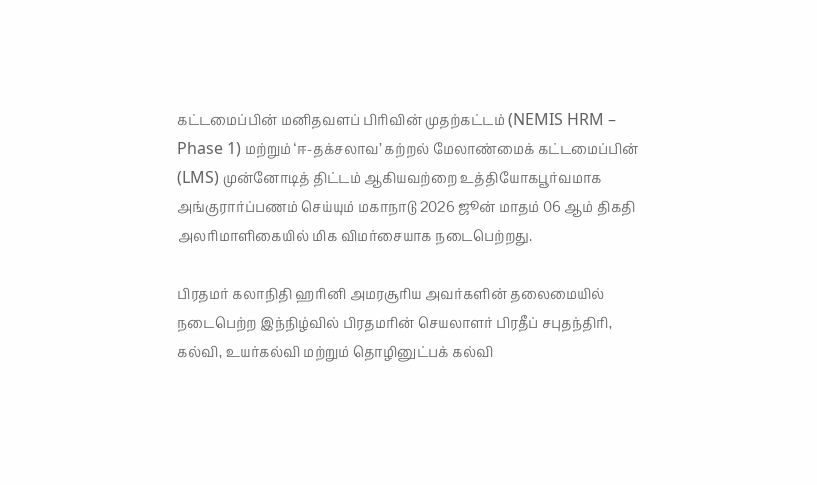கட்டமைப்பின் மனிதவளப் பிரிவின் முதற்கட்டம் (NEMIS HRM – Phase 1) மற்றும் ‘ஈ-தக்சலாவ’ கற்றல் மேலாண்மைக் கட்டமைப்பின் (LMS) முன்னோடித் திட்டம் ஆகியவற்றை உத்தியோகபூர்வமாக அங்குரார்ப்பணம் செய்யும் மகாநாடு 2026 ஜூன் மாதம் 06 ஆம் திகதி அலரிமாளிகையில் மிக விமர்சையாக நடைபெற்றது.

பிரதமர் கலாநிதி ஹரினி அமரசூரிய அவர்களின் தலைமையில் நடைபெற்ற இந்நிழ்வில் பிரதமரின் செயலாளர் பிரதீப் சபுதந்திரி, கல்வி, உயர்கல்வி மற்றும் தொழினுட்பக் கல்வி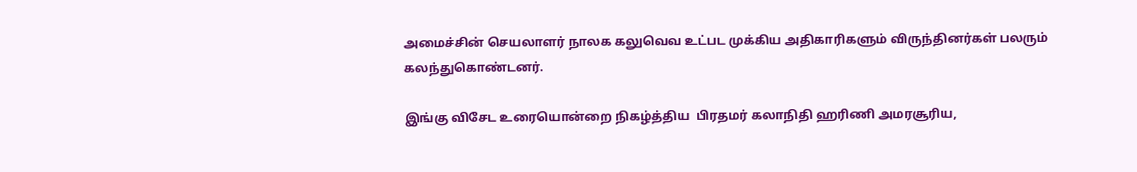அமைச்சின் செயலாளர் நாலக கலுவெவ உட்பட முக்கிய அதிகாரிகளும் விருந்தினர்கள் பலரும் கலந்துகொண்டனர்.

இங்கு விசேட உரையொன்றை நிகழ்த்திய  பிரதமர் கலாநிதி ஹரிணி அமரசூரிய,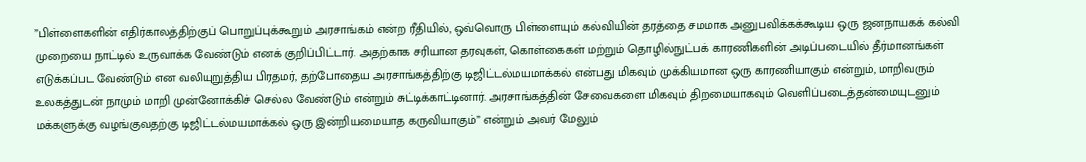”பிள்ளைகளின் எதிர்காலத்திற்குப் பொறுப்புக்கூறும் அரசாங்கம் என்ற ரீதியில், ஒவ்வொரு பிள்ளையும் கல்வியின் தரத்தை சமமாக அனுபவிக்கக்கூடிய ஒரு ஜனநாயகக் கல்வி முறையை நாட்டில் உருவாக்க வேண்டும் எனக் குறிப்பிட்டார். அதற்காக சரியான தரவுகள், கொள்கைகள் மற்றும் தொழில்நுட்பக் காரணிகளின் அடிப்படையில் தீர்மானங்கள் எடுக்கப்பட வேண்டும் என வலியுறுத்திய பிரதமர், தற்போதைய அரசாங்கத்திற்கு டிஜிட்டல்மயமாக்கல் என்பது மிகவும் முக்கியமான ஒரு காரணியாகும் என்றும், மாறிவரும் உலகத்துடன் நாமும் மாறி முன்னோக்கிச் செல்ல வேண்டும் என்றும் சுட்டிக்காட்டினார். அரசாங்கத்தின் சேவைகளை மிகவும் திறமையாகவும் வெளிப்படைத்தன்மையுடனும் மக்களுக்கு வழங்குவதற்கு டிஜிட்டல்மயமாக்கல் ஒரு இன்றியமையாத கருவியாகும்” என்றும் அவர் மேலும்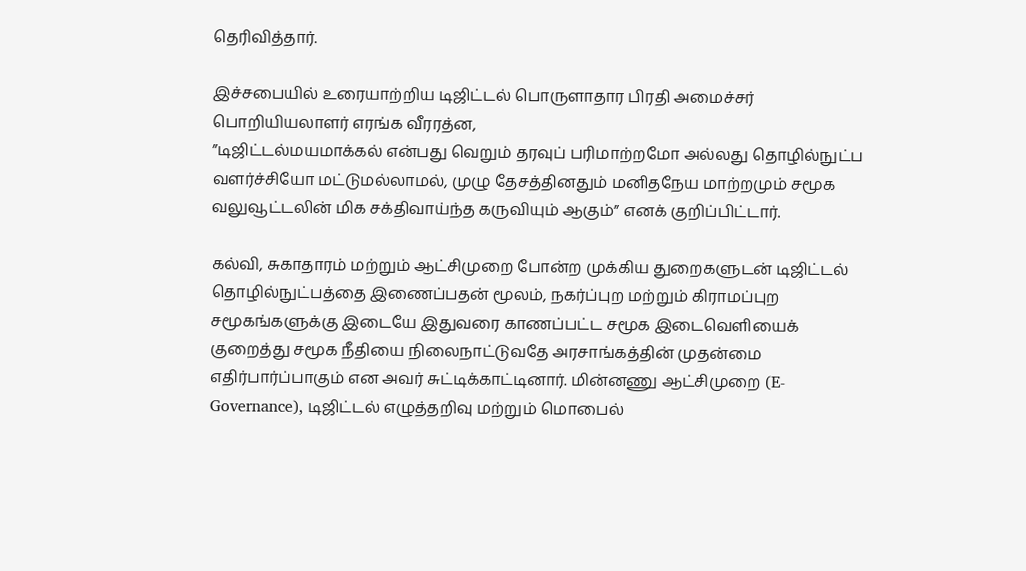தெரிவித்தார்.

இச்சபையில் உரையாற்றிய டிஜிட்டல் பொருளாதார பிரதி அமைச்சர் பொறியியலாளர் எரங்க வீரரத்ன,
”டிஜிட்டல்மயமாக்கல் என்பது வெறும் தரவுப் பரிமாற்றமோ அல்லது தொழில்நுட்ப வளர்ச்சியோ மட்டுமல்லாமல், முழு தேசத்தினதும் மனிதநேய மாற்றமும் சமூக வலுவூட்டலின் மிக சக்திவாய்ந்த கருவியும் ஆகும்” எனக் குறிப்பிட்டார்.

கல்வி, சுகாதாரம் மற்றும் ஆட்சிமுறை போன்ற முக்கிய துறைகளுடன் டிஜிட்டல் தொழில்நுட்பத்தை இணைப்பதன் மூலம், நகர்ப்புற மற்றும் கிராமப்புற சமூகங்களுக்கு இடையே இதுவரை காணப்பட்ட சமூக இடைவெளியைக் குறைத்து சமூக நீதியை நிலைநாட்டுவதே அரசாங்கத்தின் முதன்மை எதிர்பார்ப்பாகும் என அவர் சுட்டிக்காட்டினார். மின்னணு ஆட்சிமுறை (E-Governance), டிஜிட்டல் எழுத்தறிவு மற்றும் மொபைல்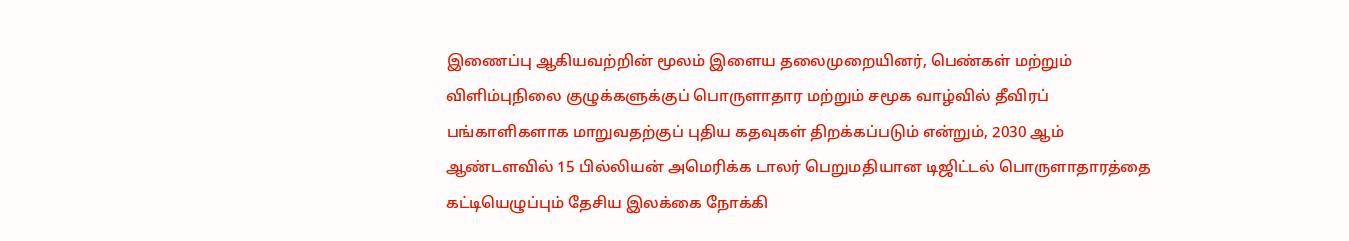இணைப்பு ஆகியவற்றின் மூலம் இளைய தலைமுறையினர், பெண்கள் மற்றும் விளிம்புநிலை குழுக்களுக்குப் பொருளாதார மற்றும் சமூக வாழ்வில் தீவிரப் பங்காளிகளாக மாறுவதற்குப் புதிய கதவுகள் திறக்கப்படும் என்றும், 2030 ஆம் ஆண்டளவில் 15 பில்லியன் அமெரிக்க டாலர் பெறுமதியான டிஜிட்டல் பொருளாதாரத்தை கட்டியெழுப்பும் தேசிய இலக்கை நோக்கி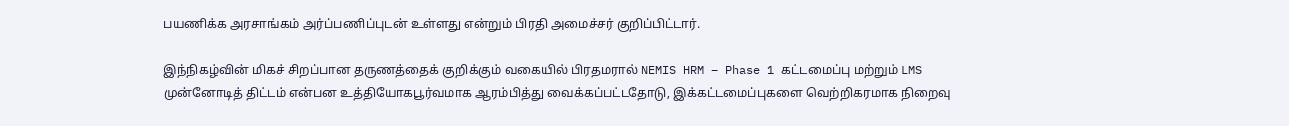பயணிக்க அரசாங்கம் அர்ப்பணிப்புடன் உள்ளது என்றும் பிரதி அமைச்சர் குறிப்பிட்டார்.

இந்நிகழ்வின் மிகச் சிறப்பான தருணத்தைக் குறிக்கும் வகையில் பிரதமரால் NEMIS HRM – Phase 1 கட்டமைப்பு மற்றும் LMS முன்னோடித் திட்டம் என்பன உத்தியோகபூர்வமாக ஆரம்பித்து வைக்கப்பட்டதோடு, இக்கட்டமைப்புகளை வெற்றிகரமாக நிறைவு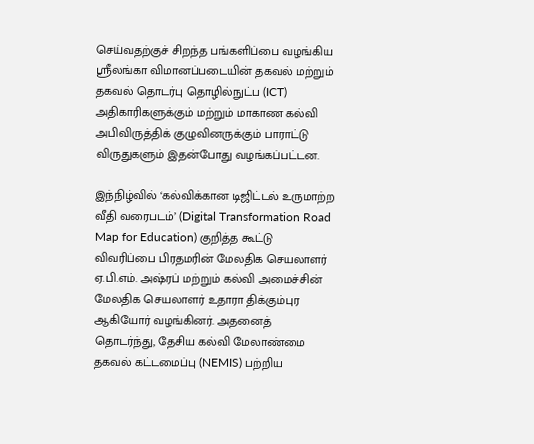செய்வதற்குச் சிறந்த பங்களிப்பை வழங்கிய ஸ்ரீலங்கா விமானப்படையின் தகவல் மற்றும் தகவல் தொடர்பு தொழில்நுட்ப (ICT) அதிகாரிகளுக்கும் மற்றும் மாகாண கல்வி அபிவிருத்திக் குழுவினருக்கும் பாராட்டு விருதுகளும் இதன்போது வழங்கப்பட்டன.

இந்நிழ்வில் ‘கல்விக்கான டிஜிட்டல் உருமாற்ற வீதி வரைபடம்’ (Digital Transformation Road Map for Education) குறித்த கூட்டு விவரிப்பை பிரதமரின் மேலதிக செயலாளர் ஏ.பி.எம். அஷ்ரப் மற்றும் கல்வி அமைச்சின் மேலதிக செயலாளர் உதாரா திக்கும்புர ஆகியோர் வழங்கினர். அதனைத் தொடர்ந்து, தேசிய கல்வி மேலாண்மை தகவல் கட்டமைப்பு (NEMIS) பற்றிய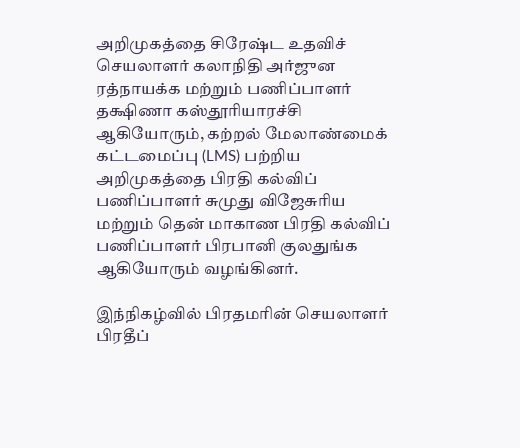அறிமுகத்தை சிரேஷ்ட உதவிச் செயலாளர் கலாநிதி அர்ஜுன ரத்நாயக்க மற்றும் பணிப்பாளர் தக்ஷிணா கஸ்தூரியாரச்சி ஆகியோரும், கற்றல் மேலாண்மைக் கட்டமைப்பு (LMS) பற்றிய அறிமுகத்தை பிரதி கல்விப் பணிப்பாளர் சுமுது விஜேசுரிய மற்றும் தென் மாகாண பிரதி கல்விப் பணிப்பாளர் பிரபானி குலதுங்க ஆகியோரும் வழங்கினர்.

இந்நிகழ்வில் பிரதமரின் செயலாளர் பிரதீப்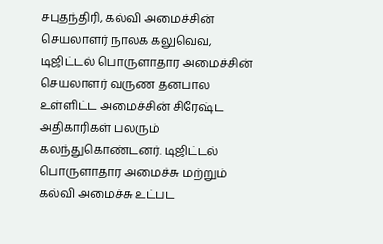சபுதந்திரி, கல்வி அமைச்சின் செயலாளர் நாலக கலுவெவ, டிஜிட்டல் பொருளாதார அமைச்சின் செயலாளர் வருண தனபால உள்ளிட்ட அமைச்சின் சிரேஷ்ட அதிகாரிகள் பலரும் கலந்துகொண்டனர். டிஜிட்டல் பொருளாதார அமைச்சு மற்றும் கல்வி அமைச்சு உட்பட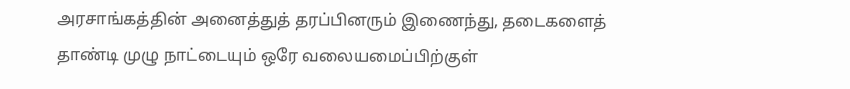அரசாங்கத்தின் அனைத்துத் தரப்பினரும் இணைந்து, தடைகளைத் தாண்டி முழு நாட்டையும் ஒரே வலையமைப்பிற்குள்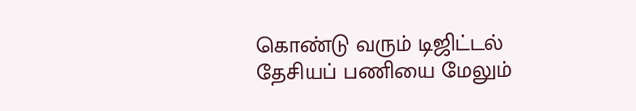கொண்டு வரும் டிஜிட்டல் தேசியப் பணியை மேலும்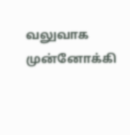வலுவாக முன்னோக்கி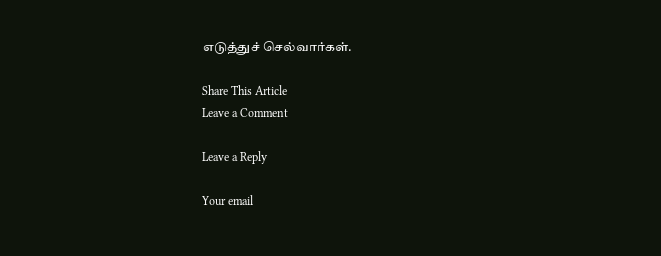எடுத்துச் செல்வார்கள்.

Share This Article
Leave a Comment

Leave a Reply

Your email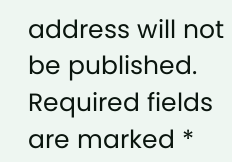address will not be published. Required fields are marked *